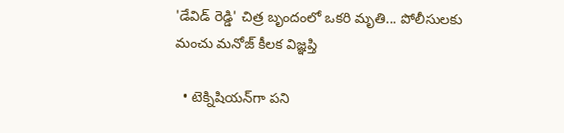'డేవిడ్ రెడ్డి' చిత్ర బృందంలో ఒకరి మృతి... పోలీసులకు మంచు మనోజ్ కీలక విజ్ఞప్తి

  • టెక్నిషియన్‌గా పని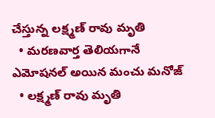చేస్తున్న లక్ష్మణ్ రావు మృతి
  • మరణవార్త తెలియగానే ఎమోషనల్ అయిన మంచు మనోజ్
  • లక్ష్మణ్ రావు మృతి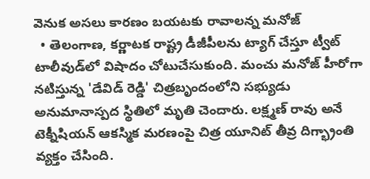వెనుక అసలు కారణం బయటకు రావాలన్న మనోజ్
  • తెలంగాణ, కర్ణాటక రాష్ట్ర డీజీపీలను ట్యాగ్ చేస్తూ ట్వీట్
టాలీవుడ్‌లో విషాదం చోటుచేసుకుంది. మంచు మనోజ్ హీరోగా నటిస్తున్న 'డేవిడ్ రెడ్డి' చిత్రబృందంలోని సభ్యుడు అనుమానాస్పద స్థితిలో మృతి చెందారు. లక్ష్మణ్ రావు అనే టెక్నీషియన్ ఆకస్మిక మరణంపై చిత్ర యూనిట్ తీవ్ర దిగ్భ్రాంతి వ్యక్తం చేసింది.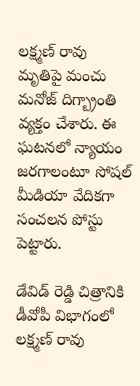లక్ష్మణ్ రావు మృతిపై మంచు మనోజ్ దిగ్బ్రాంతి వ్యక్తం చేశారు. ఈ ఘటనలో న్యాయం జరగాలంటూ సోషల్ మీడియా వేదికగా సంచలన పోస్టు పెట్టారు.

డేవిడ్ రెడ్డి చిత్రానికి డీవోపీ విభాగంలో లక్ష్మణ్ రావు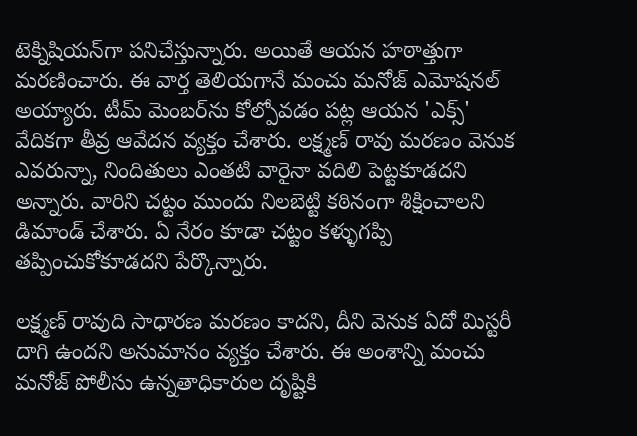టెక్నిషియన్‌గా పనిచేస్తున్నారు. అయితే ఆయన హఠాత్తుగా మరణించారు. ఈ వార్త తెలియగానే మంచు మనోజ్ ఎమోషనల్ అయ్యారు. టీమ్ మెంబర్‌ను కోల్పోవడం పట్ల ఆయన 'ఎక్స్' వేదికగా తీవ్ర ఆవేదన వ్యక్తం చేశారు. లక్ష్మణ్ రావు మరణం వెనుక ఎవరున్నా, నిందితులు ఎంతటి వారైనా వదిలి పెట్టకూడదని అన్నారు. వారిని చట్టం ముందు నిలబెట్టి కఠినంగా శిక్షించాలని డిమాండ్ చేశారు. ఏ నేరం కూడా చట్టం కళ్ళుగప్పి తప్పించుకోకూడదని పేర్కొన్నారు.

లక్ష్మణ్ రావుది సాధారణ మరణం కాదని, దీని వెనుక ఏదో మిస్టరీ దాగి ఉందని అనుమానం వ్యక్తం చేశారు. ఈ అంశాన్ని మంచు మనోజ్ పోలీసు ఉన్నతాధికారుల దృష్టికి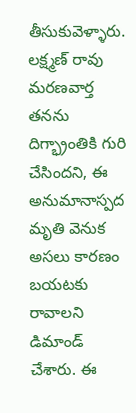తీసుకువెళ్ళారు. లక్ష్మణ్ రావు మరణవార్త తనను దిగ్భ్రాంతికి గురి చేసిందని, ఈ అనుమానాస్పద మృతి వెనుక అసలు కారణం బయటకు రావాలని డిమాండ్ చేశారు. ఈ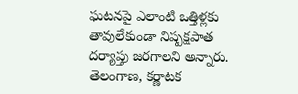ఘటనపై ఎలాంటి ఒత్తిళ్లకు తావులేకుండా నిష్పక్షపాత దర్యాప్తు జరగాలని అన్నారు. తెలంగాణ, కర్ణాటక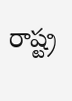రాష్ట్ర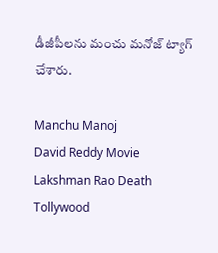డీజీపీలను మంచు మనోజ్ ట్యాగ్ చేశారు.

Manchu Manoj
David Reddy Movie
Lakshman Rao Death
Tollywood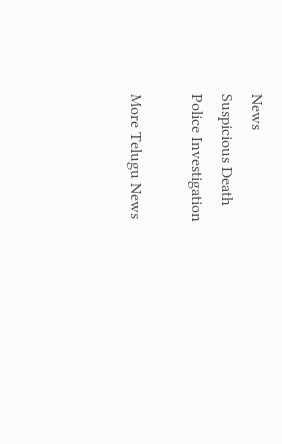News
Suspicious Death
Police Investigation

More Telugu News